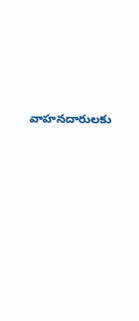వాహనదారులకు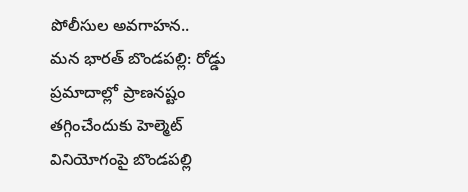పోలీసుల అవగాహన..
మన భారత్ బొండపల్లి: రోడ్డు ప్రమాదాల్లో ప్రాణనష్టం తగ్గించేందుకు హెల్మెట్ వినియోగంపై బొండపల్లి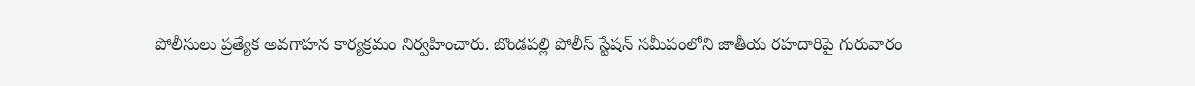పోలీసులు ప్రత్యేక అవగాహన కార్యక్రమం నిర్వహించారు. బొండపల్లి పోలీస్ స్టేషన్ సమీపంలోని జాతీయ రహదారిపై గురువారం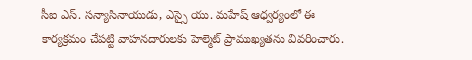సీఐ ఎస్. సన్యాసినాయుడు, ఎస్సై యు. మహేష్ ఆధ్వర్యంలో ఈ కార్యక్రమం చేపట్టి వాహనదారులకు హెల్మెట్ ప్రాముఖ్యతను వివరించారు.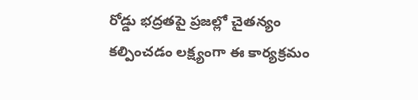రోడ్డు భద్రతపై ప్రజల్లో చైతన్యం కల్పించడం లక్ష్యంగా ఈ కార్యక్రమం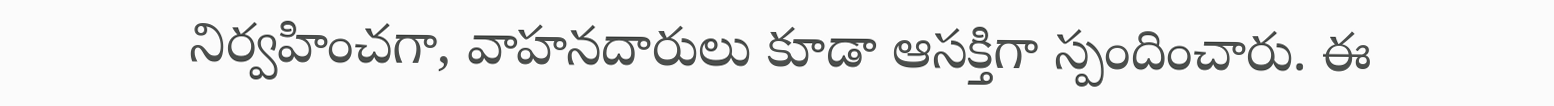నిర్వహించగా, వాహనదారులు కూడా ఆసక్తిగా స్పందించారు. ఈ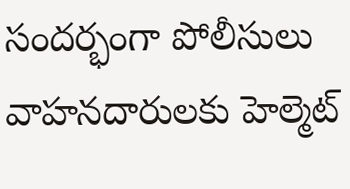సందర్భంగా పోలీసులు వాహనదారులకు హెల్మెట్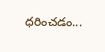ధరించడం...